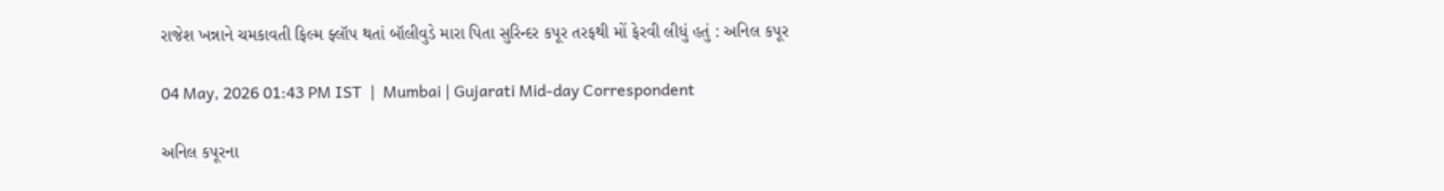રાજેશ ખન્નાને ચમકાવતી ફિલ્મ ફ્લૉપ થતાં બૉલીવુડે મારા પિતા સુરિન્દર કપૂર તરફથી મોં ફેરવી લીધું હતું : અનિલ કપૂર

04 May, 2026 01:43 PM IST  |  Mumbai | Gujarati Mid-day Correspondent

અનિલ કપૂરના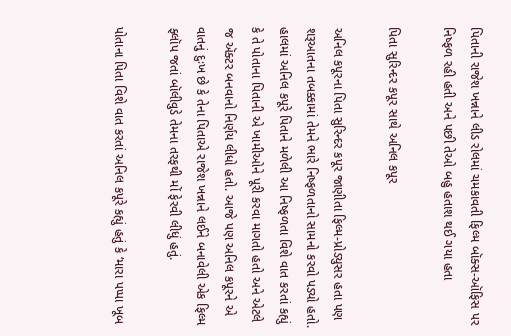પિતાની રાજેશ ખન્નાને લીડ રોલમાં ચમકાવતી ફિલ્મ બૉક્સ-ઑફિસ પર નિષ્ફળ રહી હતી અને પછી તેઓ બહુ હતાશ થઈ ગયા હતા

પિતા સુરિન્દર કપૂર સાથે અનિલ કપૂર

અનિલ કપૂરના પિતા સુરિન્દર કપૂર જાણીતા ફિલ્મ-પ્રોડ્યુસર હતા પણ શરૂઆતના તબક્કામાં તેમને ભારે નિષ્ફળતાનો સામનો કરવો પડ્યો હતો. હાલમાં અનિલ કપૂરે પિતાને મળેલી આ નિષ્ફળતા વિશે વાત કરતાં કહ્યું કે તે પોતાના પિતાની એ ખામીઓને પૂરી કરવા માગતો હતો અને એટલે જ ઍક્ટર બનવાનો નિર્ણય લીધો હતો. આજે પણ અનિલ કપૂરને એ વાતનું દુઃખ છે કે તેના પિતાએ રાજેશ ખન્નાને લઈને બનાવેલી એક ફિલ્મ ફ્લૉપ જતાં બૉલીવુડે તેમના તરફથી મોં ફેરવી લીધું હતું.

પોતાના પિતા વિશે વાત કરતાં અનિલ કપૂરે કહ્યું હતું કે ‘મારા પપ્પા ખૂબ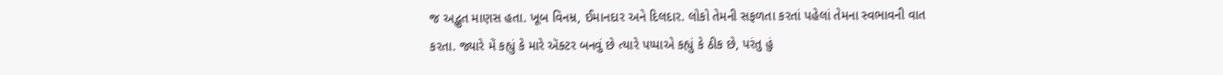જ અદ્ભુત માણસ હતા. ખૂબ વિનમ્ર, ઈમાનદાર અને દિલદાર. લોકો તેમની સફળતા કરતાં પહેલાં તેમના સ્વભાવની વાત કરતા. જ્યારે મેં કહ્યું કે મારે ઍક્ટર બનવું છે ત્યારે પપ્પાએ કહ્યું કે ઠીક છે, પરંતુ હું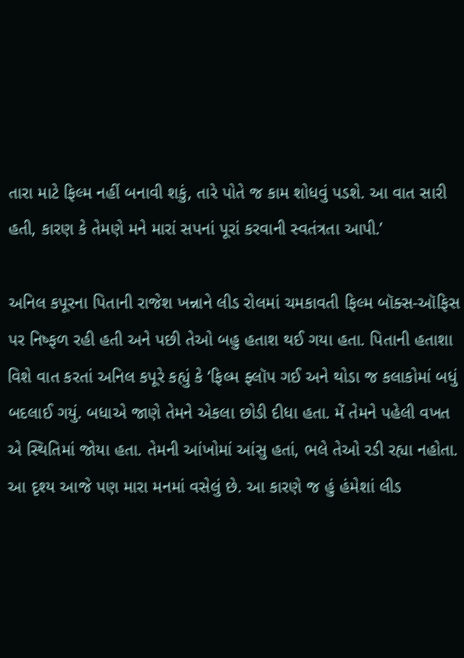તારા માટે ફિલ્મ નહીં બનાવી શકું, તારે પોતે જ કામ શોધવું પડશે. આ વાત સારી હતી, કારણ કે તેમણે મને મારાં સપનાં પૂરાં કરવાની સ્વતંત્રતા આપી.’

અનિલ કપૂરના પિતાની રાજેશ ખન્નાને લીડ રોલમાં ચમકાવતી ફિલ્મ બૉક્સ-ઑફિસ પર નિષ્ફળ રહી હતી અને પછી તેઓ બહુ હતાશ થઈ ગયા હતા. પિતાની હતાશા વિશે વાત કરતાં અનિલ કપૂરે કહ્યું કે ‘ફિલ્મ ફ્લૉપ ગઈ અને થોડા જ કલાકોમાં બધું બદલાઈ ગયું. બધાએ જાણે તેમને એકલા છોડી દીધા હતા. મેં તેમને પહેલી વખત એ સ્થિતિમાં જોયા હતા. તેમની આંખોમાં આંસુ હતાં, ભલે તેઓ રડી રહ્યા નહોતા. આ દૃશ્ય આજે પણ મારા મનમાં વસેલું છે. આ કારણે જ હું હંમેશાં લીડ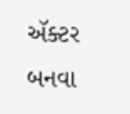ઍક્ટર બનવા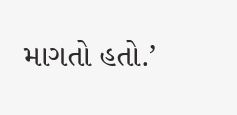માગતો હતો.’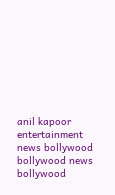anil kapoor entertainment news bollywood bollywood news bollywood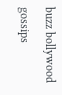buzz bollywood gossips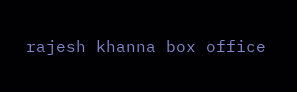rajesh khanna box office